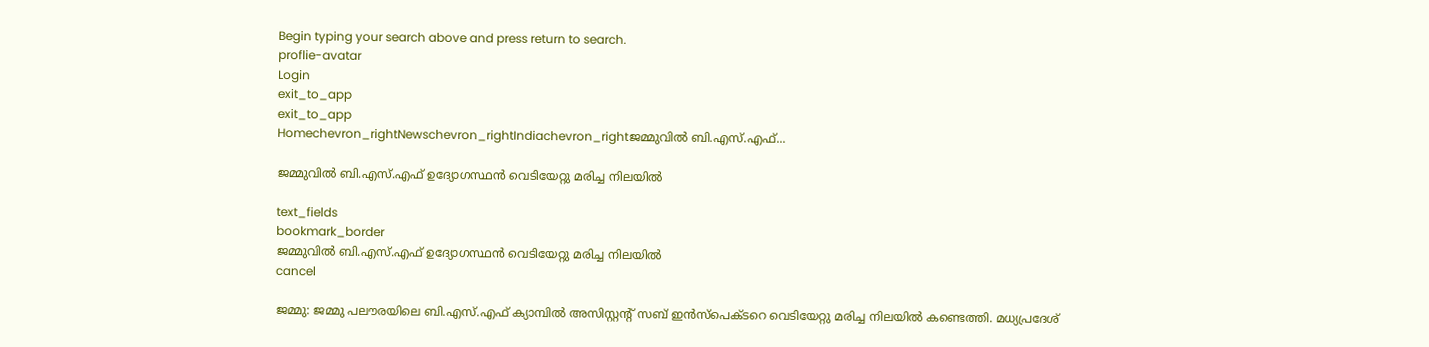Begin typing your search above and press return to search.
proflie-avatar
Login
exit_to_app
exit_to_app
Homechevron_rightNewschevron_rightIndiachevron_rightജമ്മുവിൽ ബി.എസ്.എഫ്...

ജമ്മുവിൽ ബി.എസ്.എഫ് ഉദ്യോഗസ്ഥൻ വെടിയേറ്റു മരിച്ച നിലയിൽ

text_fields
bookmark_border
ജമ്മുവിൽ ബി.എസ്.എഫ് ഉദ്യോഗസ്ഥൻ വെടിയേറ്റു മരിച്ച നിലയിൽ
cancel

ജമ്മു: ജമ്മു പലൗരയിലെ ബി.എസ്.എഫ് ക്യാമ്പിൽ അസിസ്റ്റന്റ് സബ് ഇൻസ്പെക്ടറെ വെടിയേറ്റു മരിച്ച നിലയിൽ കണ്ടെത്തി. മധ്യപ്രദേശ്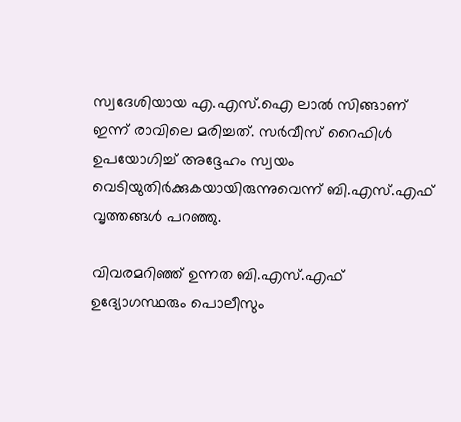സ്വദേശിയായ എ.എസ്.ഐ ലാൽ സിങ്ങാണ് ഇന്ന് രാവിലെ മരിച്ചത്. സർവീസ് റൈഫിൾ ഉപയോഗിച്ച് അദ്ദേഹം സ്വയം വെടിയുതിർക്കുകയായിരുന്നുവെന്ന് ബി.എസ്.എഫ് വൃത്തങ്ങൾ പറഞ്ഞു.

വിവരമറിഞ്ഞ് ഉന്നത ബി.എസ്.എഫ് ഉദ്യോഗസ്ഥരും പൊലീസും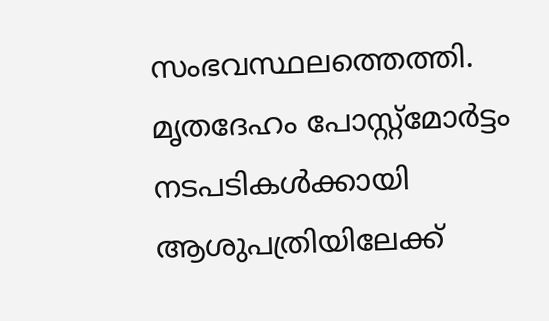സംഭവസ്ഥലത്തെത്തി. മൃതദേഹം പോസ്റ്റ്മോർട്ടം നടപടികൾക്കായി ആശുപത്രിയിലേക്ക്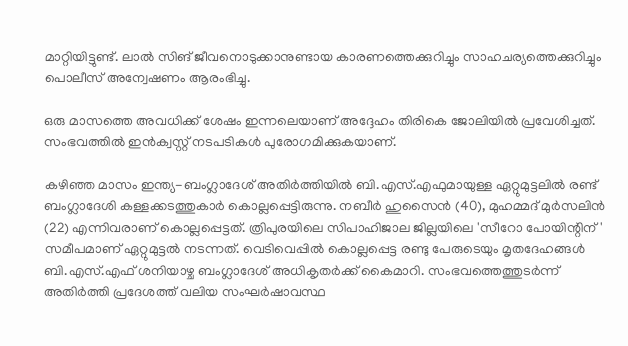മാറ്റിയിട്ടുണ്ട്. ലാൽ സിങ് ജീവനൊടുക്കാനുണ്ടായ കാരണത്തെക്കുറിച്ചും സാഹചര്യത്തെക്കുറിച്ചും പൊലീസ് അന്വേഷണം ആരംഭിച്ചു.

ഒരു മാസത്തെ അവധിക്ക് ശേഷം ഇന്നലെയാണ് അദ്ദേഹം തിരികെ ജോലിയിൽ പ്രവേശിച്ചത്. സംഭവത്തിൽ ഇൻക്വസ്റ്റ് നടപടികൾ പുരോഗമിക്കുകയാണ്.

കഴിഞ്ഞ മാസം ഇന്ത്യ-ബംഗ്ലാദേശ് അതിർത്തിയിൽ ബി.എസ്.എഫുമായുള്ള ഏറ്റുമുട്ടലിൽ രണ്ട് ബംഗ്ലാദേശി കള്ളക്കടത്തുകാർ കൊല്ലപ്പെട്ടിരുന്നു. നബീർ ഹുസൈൻ (40), മുഹമ്മദ് മുർസലിൻ (22) എന്നിവരാണ് കൊല്ലപ്പെട്ടത്. ത്രിപുരയിലെ സിപാഹിജാല ജില്ലയിലെ 'സീറോ പോയിന്റിന്' സമീപമാണ് ഏറ്റുമുട്ടൽ നടന്നത്. വെടിവെപ്പിൽ കൊല്ലപ്പെട്ട രണ്ടു പേരുടെയും മൃതദേഹങ്ങൾ ബി.എസ്.എഫ് ശനിയാഴ്ച ബംഗ്ലാദേശ് അധികൃതർക്ക് കൈമാറി. സംഭവത്തെത്തുടർന്ന് അതിർത്തി പ്രദേശത്ത് വലിയ സംഘർഷാവസ്ഥ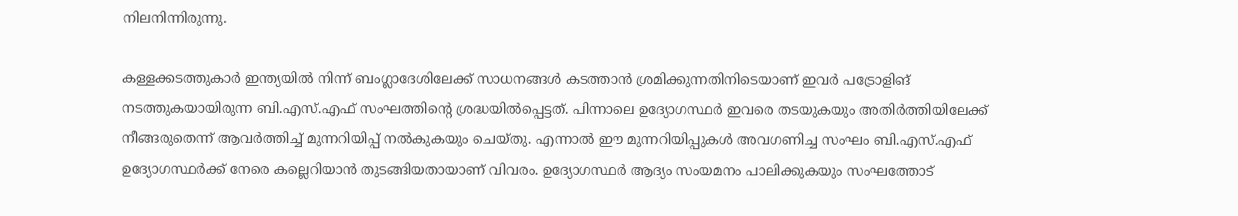നിലനിന്നിരുന്നു.

കള്ളക്കടത്തുകാർ ഇന്ത്യയിൽ നിന്ന് ബംഗ്ലാദേശിലേക്ക് സാധനങ്ങൾ കടത്താൻ ശ്രമിക്കുന്നതിനിടെയാണ് ഇവർ പട്രോളിങ് നടത്തുകയായിരുന്ന ബി.എസ്.എഫ് സംഘത്തിന്റെ ശ്രദ്ധയിൽപ്പെട്ടത്. പിന്നാലെ ഉദ്യോഗസ്ഥർ ഇവരെ തടയുകയും അതിർത്തിയിലേക്ക് നീങ്ങരുതെന്ന് ആവർത്തിച്ച് മുന്നറിയിപ്പ് നൽകുകയും ചെയ്തു. എന്നാൽ ഈ മുന്നറിയിപ്പുകൾ അവഗണിച്ച സംഘം ബി.എസ്.എഫ് ഉദ്യോഗസ്ഥർക്ക് നേരെ കല്ലെറിയാൻ തുടങ്ങിയതായാണ് വിവരം. ഉദ്യോഗസ്ഥർ ആദ്യം സംയമനം പാലിക്കുകയും സംഘത്തോട്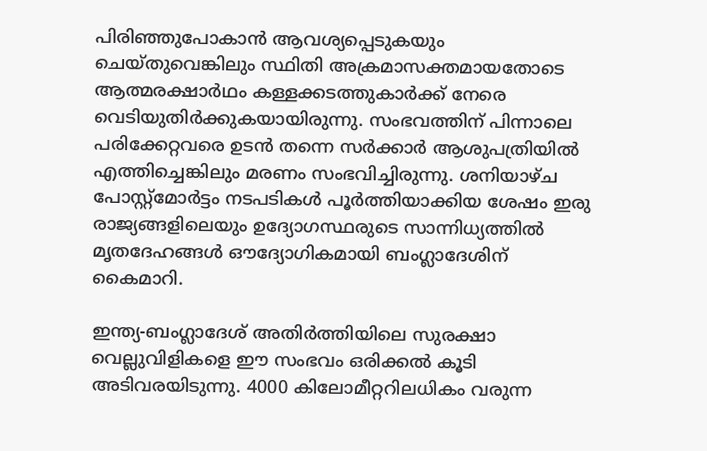പിരിഞ്ഞുപോകാൻ ആവശ്യപ്പെടുകയും ചെയ്തുവെങ്കിലും സ്ഥിതി അക്രമാസക്തമായതോടെ ആത്മരക്ഷാർഥം കള്ളക്കടത്തുകാർക്ക് നേരെ വെടിയുതിർക്കുകയായിരുന്നു. സംഭവത്തിന് പിന്നാലെ പരിക്കേറ്റവരെ ഉടൻ തന്നെ സർക്കാർ ആശുപത്രിയിൽ എത്തിച്ചെങ്കിലും മരണം സംഭവിച്ചിരുന്നു. ശനിയാഴ്ച പോസ്റ്റ്‌മോർട്ടം നടപടികൾ പൂർത്തിയാക്കിയ ശേഷം ഇരു രാജ്യങ്ങളിലെയും ഉദ്യോഗസ്ഥരുടെ സാന്നിധ്യത്തിൽ മൃതദേഹങ്ങൾ ഔദ്യോഗികമായി ബംഗ്ലാദേശിന് കൈമാറി.

ഇന്ത്യ-ബംഗ്ലാദേശ് അതിർത്തിയിലെ സുരക്ഷാ വെല്ലുവിളികളെ ഈ സംഭവം ഒരിക്കൽ കൂടി അടിവരയിടുന്നു. 4000 കിലോമീറ്ററിലധികം വരുന്ന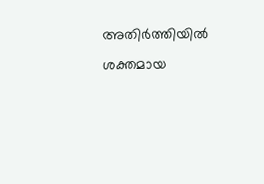അതിർത്തിയിൽ ശക്തമായ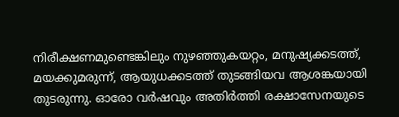നിരീക്ഷണമുണ്ടെങ്കിലും നുഴഞ്ഞുകയറ്റം, മനുഷ്യക്കടത്ത്, മയക്കുമരുന്ന്, ആയുധക്കടത്ത് തുടങ്ങിയവ ആശങ്കയായി തുടരുന്നു. ഓരോ വർഷവും അതിർത്തി രക്ഷാസേനയുടെ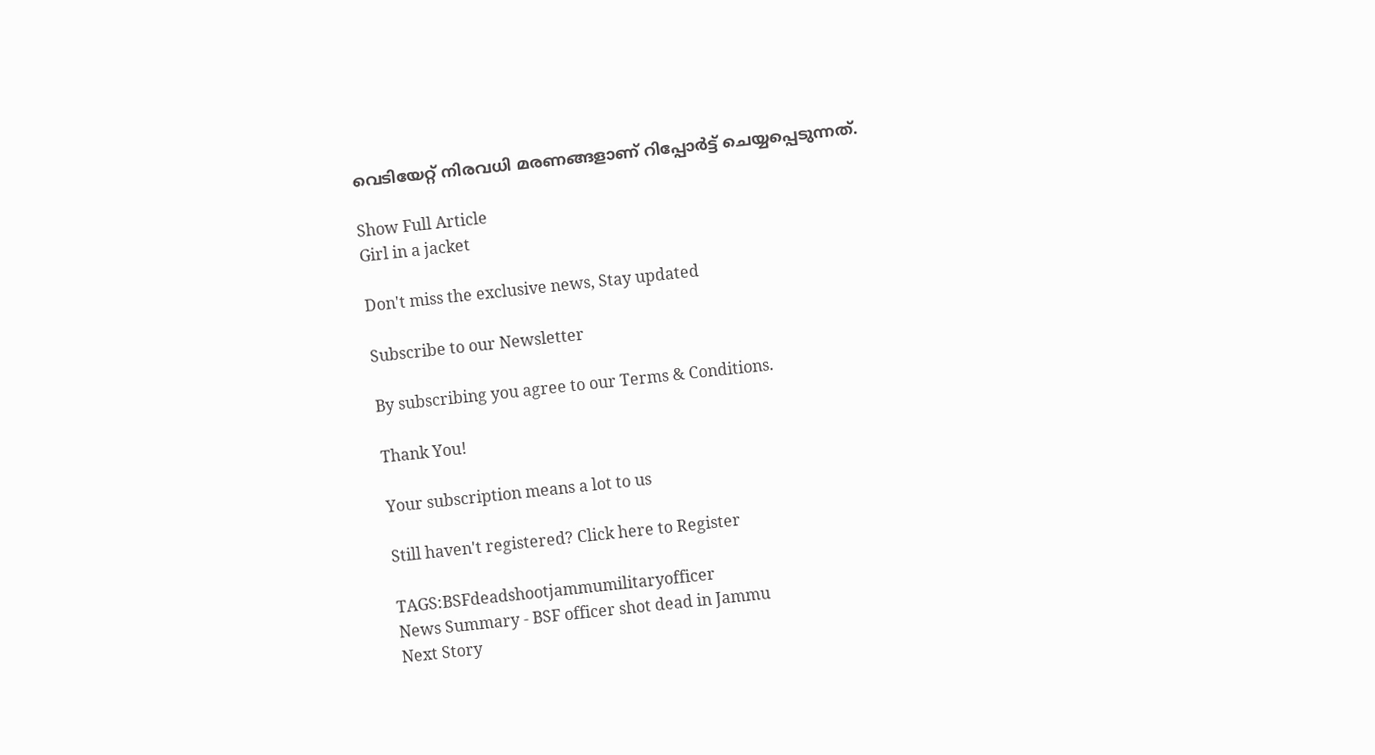വെടിയേറ്റ് നിരവധി മരണങ്ങളാണ് റിപ്പോർട്ട് ചെയ്യപ്പെടുന്നത്.

Show Full Article
Girl in a jacket

Don't miss the exclusive news, Stay updated

Subscribe to our Newsletter

By subscribing you agree to our Terms & Conditions.

Thank You!

Your subscription means a lot to us

Still haven't registered? Click here to Register

TAGS:BSFdeadshootjammumilitaryofficer
News Summary - BSF officer shot dead in Jammu
Next Story